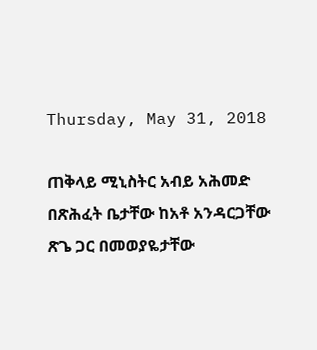Thursday, May 31, 2018

ጠቅላይ ሚኒስትር አብይ አሕመድ በጽሕፈት ቤታቸው ከአቶ አንዳርጋቸው ጽጌ ጋር በመወያዬታቸው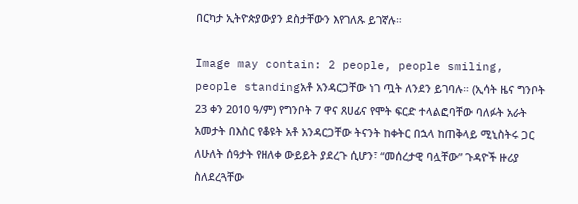በርካታ ኢትዮጵያውያን ደስታቸውን እየገለጹ ይገኛሉ።

Image may contain: 2 people, people smiling, people standingአቶ አንዳርጋቸው ነገ ጧት ለንደን ይገባሉ። (ኢሳት ዜና ግንቦት 23 ቀን 2010 ዓ/ም) የግንቦት 7 ዋና ጸሀፊና የሞት ፍርድ ተላልፎባቸው ባለፉት አራት አመታት በእስር የቆዩት አቶ አንዳርጋቸው ትናንት ከቀትር በኋላ ከጠቅላይ ሚኒስትሩ ጋር ለሁለት ሰዓታት የዘለቀ ውይይት ያደረጉ ሲሆን፣ “መሰረታዊ ባሏቸው” ጉዳዮች ዙሪያ ስለደረጓቸው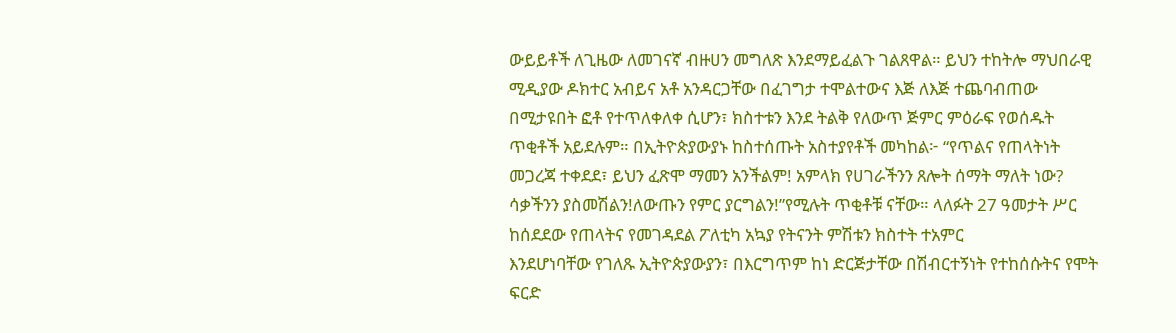ውይይቶች ለጊዜው ለመገናኛ ብዙሀን መግለጽ እንደማይፈልጉ ገልጸዋል። ይህን ተከትሎ ማህበራዊ ሚዲያው ዶክተር አብይና አቶ አንዳርጋቸው በፈገግታ ተሞልተውና እጅ ለእጅ ተጨባብጠው በሚታዩበት ፎቶ የተጥለቀለቀ ሲሆን፣ ክስተቱን እንደ ትልቅ የለውጥ ጅምር ምዕራፍ የወሰዱት ጥቂቶች አይደሉም። በኢትዮጵያውያኑ ከስተሰጡት አስተያየቶች መካከል፦ “የጥልና የጠላትነት መጋረጃ ተቀደደ፣ ይህን ፈጽሞ ማመን አንችልም! አምላክ የሀገራችንን ጸሎት ሰማት ማለት ነው? ሳቃችንን ያስመሽልን!ለውጡን የምር ያርግልን!”የሚሉት ጥቂቶቹ ናቸው። ላለፉት 27 ዓመታት ሥር ከሰደደው የጠላትና የመገዳደል ፖለቲካ አኳያ የትናንት ምሽቱን ክስተት ተአምር
እንደሆነባቸው የገለጹ ኢትዮጵያውያን፣ በእርግጥም ከነ ድርጅታቸው በሽብርተኝነት የተከሰሱትና የሞት ፍርድ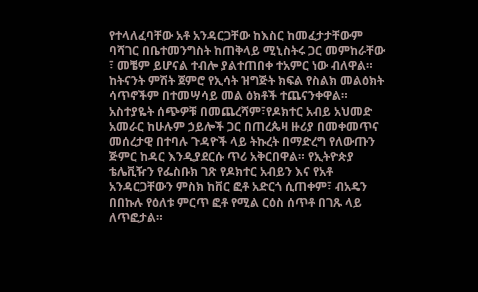የተላለፈባቸው አቶ አንዳርጋቸው ከእስር ከመፈታታቸውም ባሻገር በቤተመንግስት ከጠቅላይ ሚኒስትሩ ጋር መምከራቸው ፣ መቼም ይሆናል ተብሎ ያልተጠበቀ ተአምር ነው ብለዋል። ከትናንት ምሽት ጀምሮ የኢሳት ዝግጅት ክፍል የስልክ መልዕክት ሳጥኖችም በተመሣሳይ መል ዕክቶች ተጨናንቀዋል። አስተያዬት ሰጭዎቹ በመጨረሻም፣የዶክተር አብይ አህመድ አመራር ከሁሉም ኃይሎች ጋር በጠረጴዛ ዙሪያ በመቀመጥና መሰረታዊ በተባሉ ጉዳዮች ላይ ትኩረት በማድረግ የለውጡን ጅምር ከዳር እንዲያደርሱ ጥሪ አቅርበዋል። የኢትዮጵያ ቴሌቪዥን የፌስቡክ ገጽ የዶክተር አብይን እና የአቶ አንዳርጋቸውን ምስክ ከቨር ፎቶ አድርጎ ሲጠቀም፣ ብአዴን በበኩሉ የዕለቱ ምርጥ ፎቶ የሚል ርዕስ ሰጥቶ በገጹ ላይ ለጥፎታል።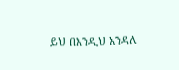ይህ በእንዲህ አንዳለ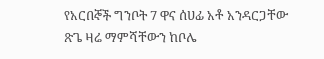የአርበኞች ግንቦት 7 ዋና ሰሀፊ አቶ አንዳርጋቸው ጽጌ ዛሬ ማምሻቸውን ከቦሌ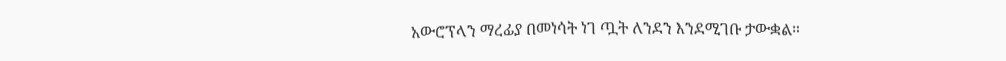አውሮፕላን ማረፊያ በመነሳት ነገ ጧት ለንደን እንደሚገቡ ታውቋል።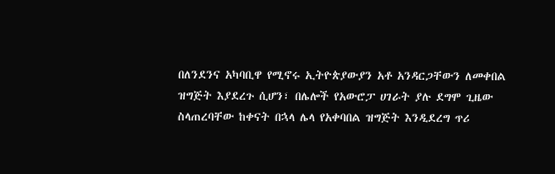በለንደንና አካባቢዋ የሚኖሩ ኢትዮጵያውያን አቶ አንዳርጋቸውን ለመቀበል ዝግጅት እያደረጉ ሲሆን፣ በሌሎች የአውሮፓ ሀገራት ያሉ ደግሞ ጊዜው ስላጠረባቸው ከቀናት በኋላ ሌላ የአቀባበል ዝግጅት እንዲደረግ ጥሪ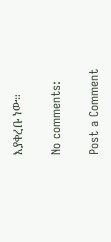እያቀረቡ ነው።

No comments:

Post a Comment